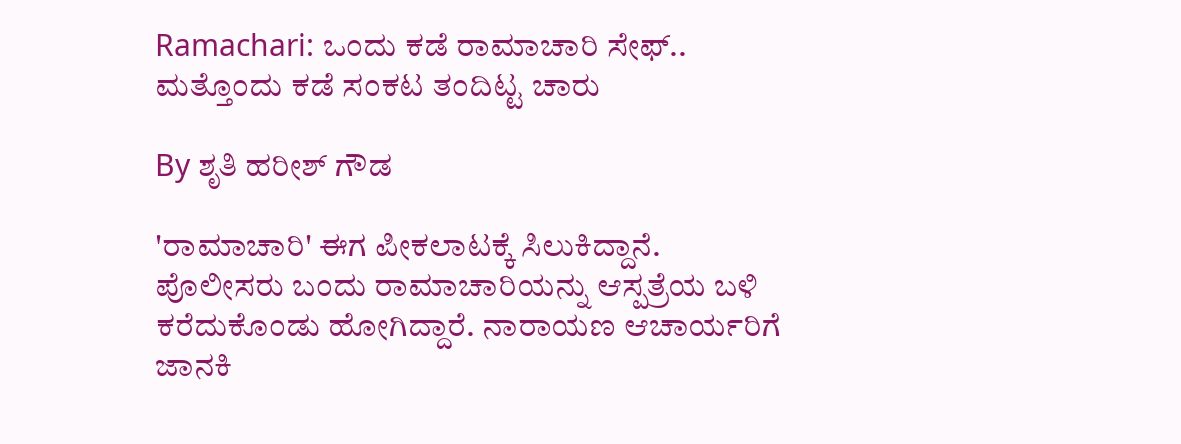Ramachari: ಒಂದು ಕಡೆ ರಾಮಾಚಾರಿ ಸೇಫ್.. ಮತ್ತೊಂದು ಕಡೆ ಸಂಕಟ ತಂದಿಟ್ಟ ಚಾರು

By ಶೃತಿ ಹರೀಶ್ ಗೌಡ

'ರಾಮಾಚಾರಿ' ಈಗ ಪೀಕಲಾಟಕ್ಕೆ ಸಿಲುಕಿದ್ದಾನೆ. ಪೊಲೀಸರು ಬಂದು ರಾಮಾಚಾರಿಯನ್ನು ಆಸ್ಪತ್ರೆಯ ಬಳಿ ಕರೆದುಕೊಂಡು ಹೋಗಿದ್ದಾರೆ. ನಾರಾಯಣ ಆಚಾರ್ಯರಿಗೆ ಜಾನಕಿ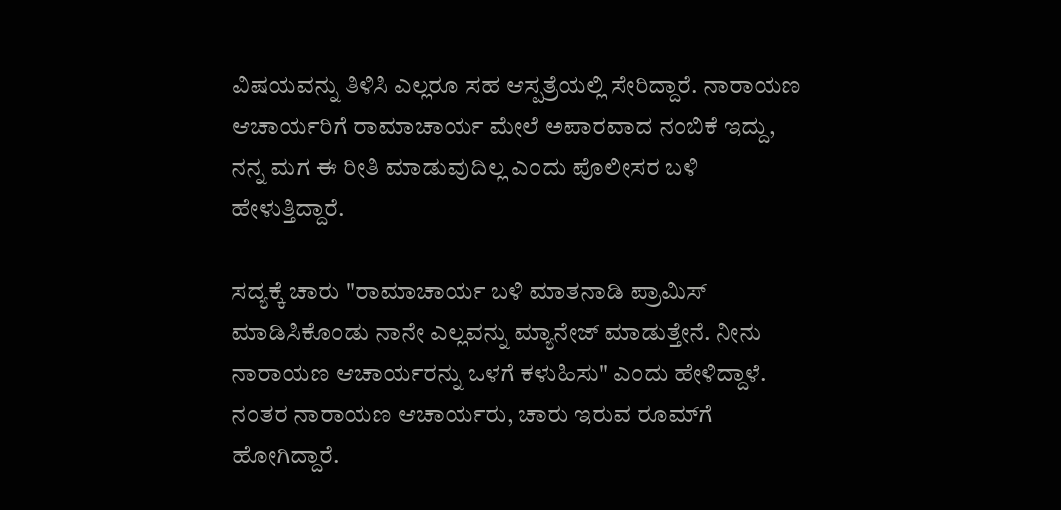ವಿಷಯವನ್ನು ತಿಳಿಸಿ ಎಲ್ಲರೂ ಸಹ ಆಸ್ಪತ್ರೆಯಲ್ಲಿ ಸೇರಿದ್ದಾರೆ. ನಾರಾಯಣ ಆಚಾರ್ಯರಿಗೆ ರಾಮಾಚಾರ್ಯ ಮೇಲೆ ಅಪಾರವಾದ ನಂಬಿಕೆ ಇದ್ದು, ನನ್ನ ಮಗ ಈ ರೀತಿ ಮಾಡುವುದಿಲ್ಲ ಎಂದು ಪೊಲೀಸರ ಬಳಿ ಹೇಳುತ್ತಿದ್ದಾರೆ.

ಸದ್ಯಕ್ಕೆ ಚಾರು "ರಾಮಾಚಾರ್ಯ ಬಳಿ ಮಾತನಾಡಿ ಪ್ರಾಮಿಸ್ ಮಾಡಿಸಿಕೊಂಡು ನಾನೇ ಎಲ್ಲವನ್ನು ಮ್ಯಾನೇಜ್ ಮಾಡುತ್ತೇನೆ. ನೀನು ನಾರಾಯಣ ಆಚಾರ್ಯರನ್ನು ಒಳಗೆ ಕಳುಹಿಸು" ಎಂದು ಹೇಳಿದ್ದಾಳೆ. ನಂತರ ನಾರಾಯಣ ಆಚಾರ್ಯರು, ಚಾರು ಇರುವ ರೂಮ್‌ಗೆ ಹೋಗಿದ್ದಾರೆ.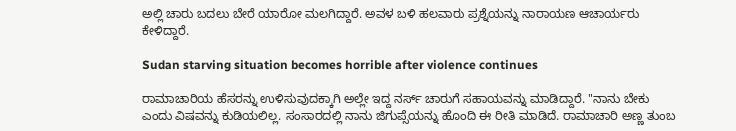ಅಲ್ಲಿ ಚಾರು ಬದಲು ಬೇರೆ ಯಾರೋ ಮಲಗಿದ್ದಾರೆ. ಅವಳ ಬಳಿ ಹಲವಾರು ಪ್ರಶ್ನೆಯನ್ನು ನಾರಾಯಣ ಆಚಾರ್ಯರು ಕೇಳಿದ್ದಾರೆ.

Sudan starving situation becomes horrible after violence continues

ರಾಮಾಚಾರಿಯ ಹೆಸರನ್ನು ಉಳಿಸುವುದಕ್ಕಾಗಿ ಅಲ್ಲೇ ಇದ್ದ ನರ್ಸ್ ಚಾರುಗೆ ಸಹಾಯವನ್ನು ಮಾಡಿದ್ದಾರೆ. "ನಾನು ಬೇಕು ಎಂದು ವಿಷವನ್ನು ಕುಡಿಯಲಿಲ್ಲ. ಸಂಸಾರದಲ್ಲಿ ನಾನು ಜಿಗುಪ್ಸೆಯನ್ನು ಹೊಂದಿ ಈ ರೀತಿ ಮಾಡಿದೆ. ರಾಮಾಚಾರಿ ಅಣ್ಣ ತುಂಬ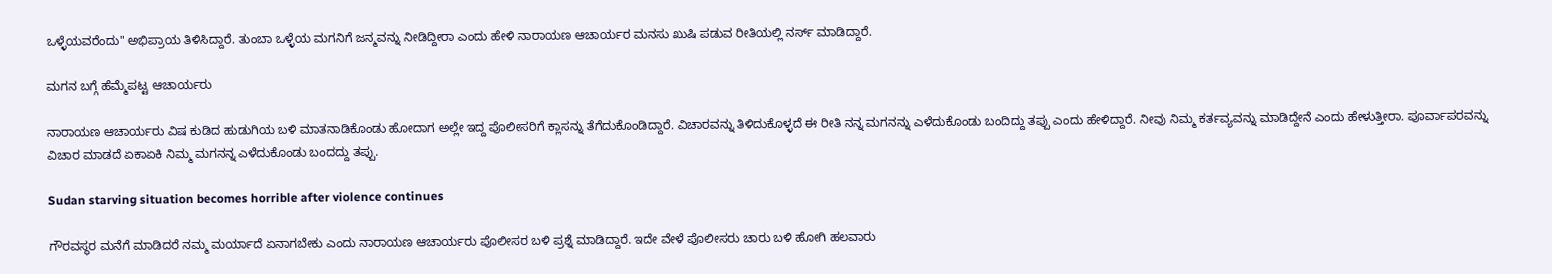ಒಳ್ಳೆಯವರೆಂದು" ಅಭಿಪ್ರಾಯ ತಿಳಿಸಿದ್ದಾರೆ. ತುಂಬಾ ಒಳ್ಳೆಯ ಮಗನಿಗೆ ಜನ್ಮವನ್ನು ನೀಡಿದ್ದೀರಾ ಎಂದು ಹೇಳಿ ನಾರಾಯಣ ಆಚಾರ್ಯರ ಮನಸು ಖುಷಿ ಪಡುವ ರೀತಿಯಲ್ಲಿ ನರ್ಸ್ ಮಾಡಿದ್ದಾರೆ.

ಮಗನ ಬಗ್ಗೆ ಹೆಮ್ಮೆಪಟ್ಟ ಆಚಾರ್ಯರು

ನಾರಾಯಣ ಆಚಾರ್ಯರು ವಿಷ ಕುಡಿದ ಹುಡುಗಿಯ ಬಳಿ ಮಾತನಾಡಿಕೊಂಡು ಹೋದಾಗ ಅಲ್ಲೇ ಇದ್ದ ಪೊಲೀಸರಿಗೆ ಕ್ಲಾಸನ್ನು ತೆಗೆದುಕೊಂಡಿದ್ದಾರೆ. ವಿಚಾರವನ್ನು ತಿಳಿದುಕೊಳ್ಳದೆ ಈ ರೀತಿ ನನ್ನ ಮಗನನ್ನು ಎಳೆದುಕೊಂಡು ಬಂದಿದ್ದು ತಪ್ಪು ಎಂದು ಹೇಳಿದ್ದಾರೆ. ನೀವು ನಿಮ್ಮ ಕರ್ತವ್ಯವನ್ನು ಮಾಡಿದ್ದೇನೆ ಎಂದು ಹೇಳುತ್ತೀರಾ. ಪೂರ್ವಾಪರವನ್ನು ವಿಚಾರ ಮಾಡದೆ ಏಕಾಏಕಿ ನಿಮ್ಮ ಮಗನನ್ನ ಎಳೆದುಕೊಂಡು ಬಂದದ್ದು ತಪ್ಪು.

Sudan starving situation becomes horrible after violence continues

ಗೌರವಸ್ಥರ ಮನೆಗೆ ಮಾಡಿದರೆ ನಮ್ಮ ಮರ್ಯಾದೆ ಏನಾಗಬೇಕು ಎಂದು ನಾರಾಯಣ ಆಚಾರ್ಯರು ಪೊಲೀಸರ ಬಳಿ ಪ್ರಶ್ನೆ ಮಾಡಿದ್ದಾರೆ. ಇದೇ ವೇಳೆ ಪೊಲೀಸರು ಚಾರು ಬಳಿ ಹೋಗಿ ಹಲವಾರು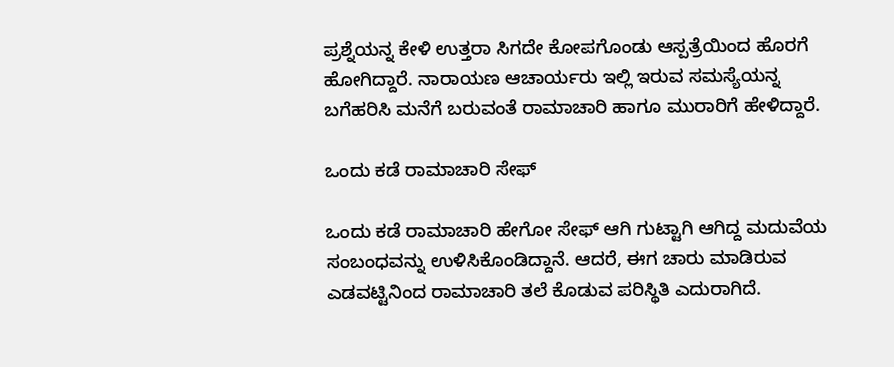ಪ್ರಶ್ನೆಯನ್ನ ಕೇಳಿ ಉತ್ತರಾ ಸಿಗದೇ ಕೋಪಗೊಂಡು ಆಸ್ಪತ್ರೆಯಿಂದ ಹೊರಗೆ ಹೋಗಿದ್ದಾರೆ. ನಾರಾಯಣ ಆಚಾರ್ಯರು ಇಲ್ಲಿ ಇರುವ ಸಮಸ್ಯೆಯನ್ನ ಬಗೆಹರಿಸಿ ಮನೆಗೆ ಬರುವಂತೆ ರಾಮಾಚಾರಿ ಹಾಗೂ ಮುರಾರಿಗೆ ಹೇಳಿದ್ದಾರೆ.

ಒಂದು ಕಡೆ ರಾಮಾಚಾರಿ ಸೇಫ್

ಒಂದು ಕಡೆ ರಾಮಾಚಾರಿ ಹೇಗೋ ಸೇಫ್ ಆಗಿ ಗುಟ್ಟಾಗಿ ಆಗಿದ್ದ ಮದುವೆಯ ಸಂಬಂಧವನ್ನು ಉಳಿಸಿಕೊಂಡಿದ್ದಾನೆ. ಆದರೆ, ಈಗ ಚಾರು ಮಾಡಿರುವ ಎಡವಟ್ಟಿನಿಂದ ರಾಮಾಚಾರಿ ತಲೆ ಕೊಡುವ ಪರಿಸ್ಥಿತಿ ಎದುರಾಗಿದೆ.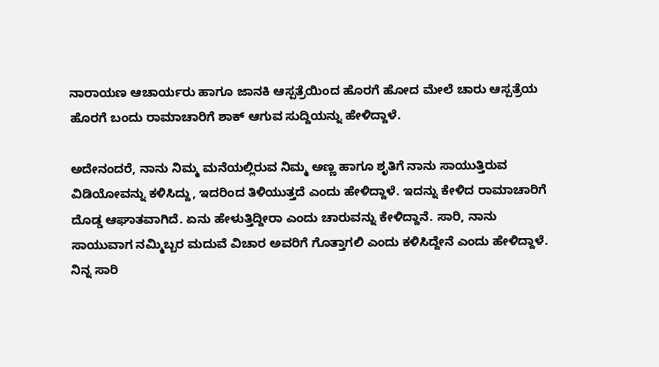ನಾರಾಯಣ ಆಚಾರ್ಯರು ಹಾಗೂ ಜಾನಕಿ ಆಸ್ಪತ್ರೆಯಿಂದ ಹೊರಗೆ ಹೋದ ಮೇಲೆ ಚಾರು ಆಸ್ಪತ್ರೆಯ ಹೊರಗೆ ಬಂದು ರಾಮಾಚಾರಿಗೆ ಶಾಕ್ ಆಗುವ ಸುದ್ದಿಯನ್ನು ಹೇಳಿದ್ದಾಳೆ.

ಅದೇನಂದರೆ, ನಾನು ನಿಮ್ಮ ಮನೆಯಲ್ಲಿರುವ ನಿಮ್ಮ ಅಣ್ಣ ಹಾಗೂ ಶೃತಿಗೆ ನಾನು ಸಾಯುತ್ತಿರುವ ವಿಡಿಯೋವನ್ನು ಕಳಿಸಿದ್ದು, ಇದರಿಂದ ತಿಳಿಯುತ್ತದೆ ಎಂದು ಹೇಳಿದ್ದಾಳೆ. ಇದನ್ನು ಕೇಳಿದ ರಾಮಾಚಾರಿಗೆ ದೊಡ್ಡ ಆಘಾತವಾಗಿದೆ. ಏನು ಹೇಳುತ್ತಿದ್ದೀರಾ ಎಂದು ಚಾರುವನ್ನು ಕೇಳಿದ್ದಾನೆ. ಸಾರಿ, ನಾನು ಸಾಯುವಾಗ ನಮ್ಮಿಬ್ಬರ ಮದುವೆ ವಿಚಾರ ಅವರಿಗೆ ಗೊತ್ತಾಗಲಿ ಎಂದು ಕಳಿಸಿದ್ದೇನೆ ಎಂದು ಹೇಳಿದ್ದಾಳೆ. ನಿನ್ನ ಸಾರಿ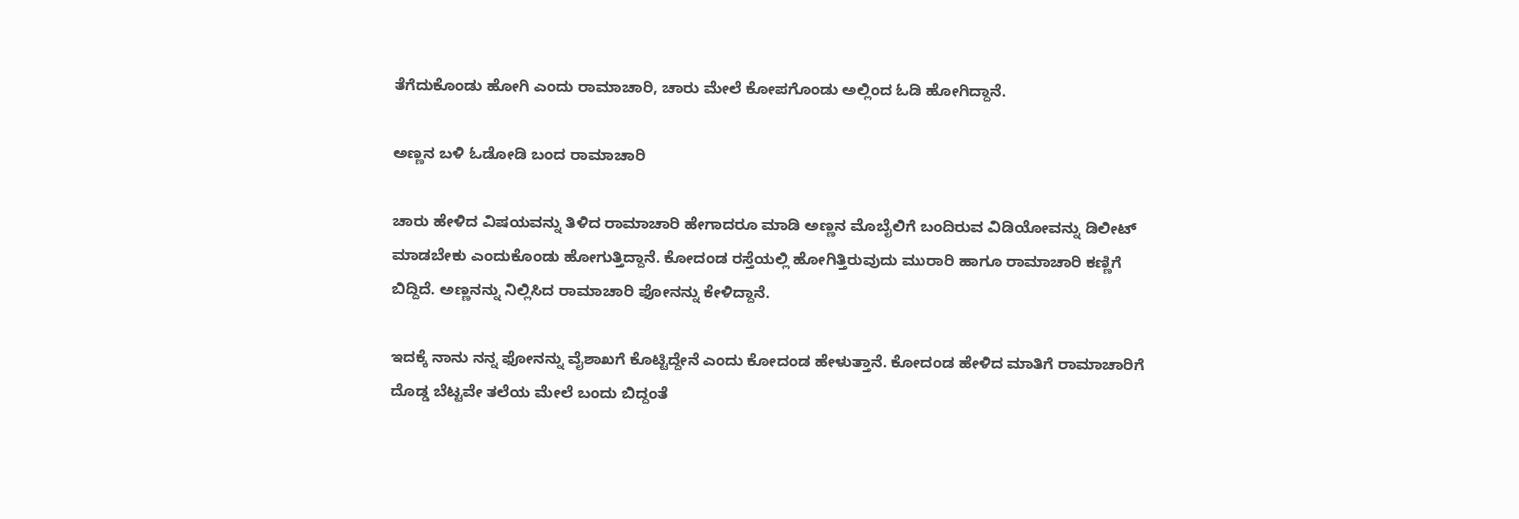ತೆಗೆದುಕೊಂಡು ಹೋಗಿ ಎಂದು ರಾಮಾಚಾರಿ, ಚಾರು ಮೇಲೆ ಕೋಪಗೊಂಡು ಅಲ್ಲಿಂದ ಓಡಿ ಹೋಗಿದ್ದಾನೆ.

ಅಣ್ಣನ ಬಳಿ ಓಡೋಡಿ ಬಂದ ರಾಮಾಚಾರಿ

ಚಾರು ಹೇಳಿದ ವಿಷಯವನ್ನು ತಿಳಿದ ರಾಮಾಚಾರಿ ಹೇಗಾದರೂ ಮಾಡಿ ಅಣ್ಣನ ಮೊಬೈಲಿಗೆ ಬಂದಿರುವ ವಿಡಿಯೋವನ್ನು ಡಿಲೀಟ್ ಮಾಡಬೇಕು ಎಂದುಕೊಂಡು ಹೋಗುತ್ತಿದ್ದಾನೆ. ಕೋದಂಡ ರಸ್ತೆಯಲ್ಲಿ ಹೋಗಿತ್ತಿರುವುದು ಮುರಾರಿ ಹಾಗೂ ರಾಮಾಚಾರಿ ಕಣ್ಣಿಗೆ ಬಿದ್ದಿದೆ. ಅಣ್ಣನನ್ನು ನಿಲ್ಲಿಸಿದ ರಾಮಾಚಾರಿ ಫೋನನ್ನು ಕೇಳಿದ್ದಾನೆ.

ಇದಕ್ಕೆ ನಾನು ನನ್ನ ಫೋನನ್ನು ವೈಶಾಖಗೆ ಕೊಟ್ಟಿದ್ದೇನೆ ಎಂದು ಕೋದಂಡ ಹೇಳುತ್ತಾನೆ. ಕೋದಂಡ ಹೇಳಿದ ಮಾತಿಗೆ ರಾಮಾಚಾರಿಗೆ ದೊಡ್ಡ ಬೆಟ್ಟವೇ ತಲೆಯ ಮೇಲೆ ಬಂದು ಬಿದ್ದಂತೆ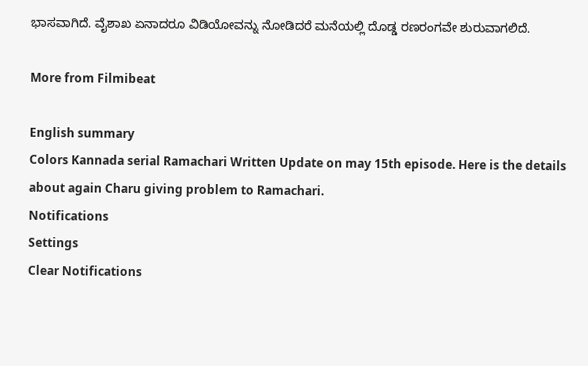ಭಾಸವಾಗಿದೆ. ವೈಶಾಖ ಏನಾದರೂ ವಿಡಿಯೋವನ್ನು ನೋಡಿದರೆ ಮನೆಯಲ್ಲಿ ದೊಡ್ಡ ರಣರಂಗವೇ ಶುರುವಾಗಲಿದೆ.

More from Filmibeat

English summary
Colors Kannada serial Ramachari Written Update on may 15th episode. Here is the details about again Charu giving problem to Ramachari.
Notifications
Settings
Clear Notifications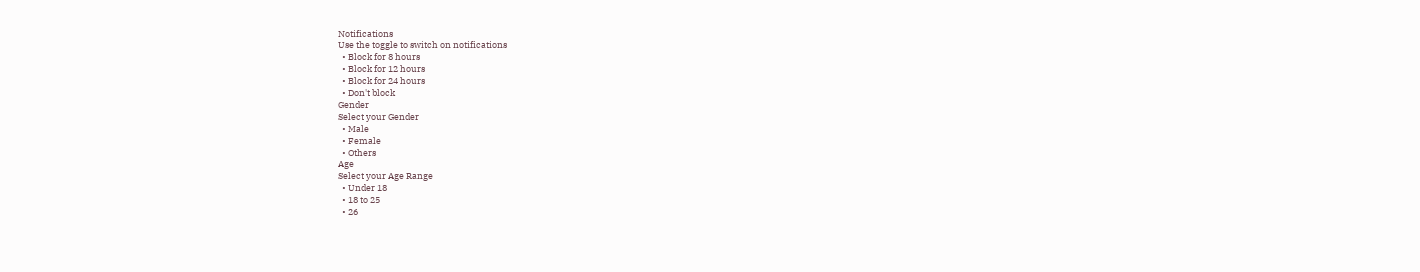Notifications
Use the toggle to switch on notifications
  • Block for 8 hours
  • Block for 12 hours
  • Block for 24 hours
  • Don't block
Gender
Select your Gender
  • Male
  • Female
  • Others
Age
Select your Age Range
  • Under 18
  • 18 to 25
  • 26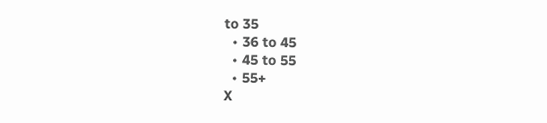to 35
  • 36 to 45
  • 45 to 55
  • 55+
X